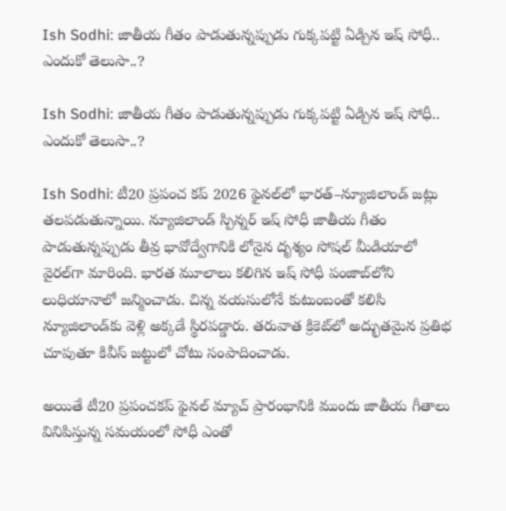Ish Sodhi: జాతీయ గీతం పాడుతున్నప్పుడు గుక్కపట్టి ఏడ్చిన ఇష్‌ సోధీ.. ఎందుకో తెలుసా..?

Ish Sodhi: జాతీయ గీతం పాడుతున్నప్పుడు గుక్కపట్టి ఏడ్చిన ఇష్‌ సోధీ.. ఎందుకో తెలుసా..?

Ish Sodhi: టీ20 ప్రపంచ కప్ 2026 ఫైనల్‌లో భారత్–న్యూజిలాండ్ జట్లు తలపడుతున్నాయి. న్యూజిలాండ్ స్పిన్నర్ ఇష్ సోధీ జాతీయ గీతం పాడుతున్నప్పుడు తీవ్ర భావోద్వేగానికి లోనైన దృశ్యం సోషల్ మీడియాలో వైరల్‌గా మారింది. భారత మూలాలు కలిగిన ఇష్ సోధీ పంజాబ్‌లోని లుధియానాలో జన్మించాడు. చిన్న వయసులోనే కుటుంబంతో కలిసి న్యూజిలాండ్‌కు వెళ్లి అక్కడే స్థిరపడ్డారు. తరువాత క్రికెట్‌లో అద్భుతమైన ప్రతిభ చూపుతూ కివీస్ జట్టులో చోటు సంపాదించాడు.

అయితే టీ20 ప్రపంచకప్ ఫైనల్ మ్యాచ్ ప్రారంభానికి ముందు జాతీయ గీతాలు వినిపిస్తున్న సమయంలో సోధీ ఎంతో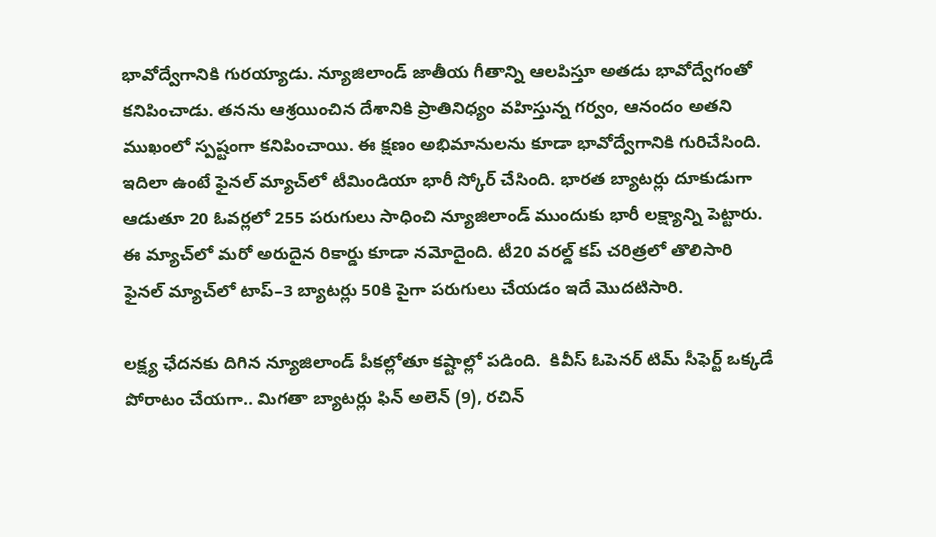భావోద్వేగానికి గురయ్యాడు. న్యూజిలాండ్ జాతీయ గీతాన్ని ఆలపిస్తూ అతడు భావోద్వేగంతో కనిపించాడు. తనను ఆశ్రయించిన దేశానికి ప్రాతినిధ్యం వహిస్తున్న గర్వం, ఆనందం అతని ముఖంలో స్పష్టంగా కనిపించాయి. ఈ క్షణం అభిమానులను కూడా భావోద్వేగానికి గురిచేసింది. ఇదిలా ఉంటే ఫైనల్ మ్యాచ్‌లో టీమిండియా భారీ స్కోర్ చేసింది. భారత బ్యాటర్లు దూకుడుగా ఆడుతూ 20 ఓవర్లలో 255 పరుగులు సాధించి న్యూజిలాండ్ ముందుకు భారీ లక్ష్యాన్ని పెట్టారు. ఈ మ్యాచ్‌లో మరో అరుదైన రికార్డు కూడా నమోదైంది. టీ20 వరల్డ్ కప్ చరిత్రలో తొలిసారి ఫైనల్ మ్యాచ్‌లో టాప్–3 బ్యాటర్లు 50కి పైగా పరుగులు చేయడం ఇదే మొదటిసారి.

లక్ష్య ఛేదనకు దిగిన న్యూజిలాండ్ పీకల్లోతూ కష్టాల్లో పడింది.  కివీస్ ఓపెనర్ టిమ్ సీఫెర్ట్ ఒక్కడే పోరాటం చేయగా.. మిగతా బ్యాటర్లు ఫిన్ అలెన్ (9), రచిన్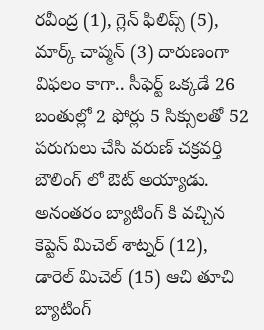రవీంద్ర (1), గ్లెన్ ఫిలిప్స్ (5), మార్క్ చాప్మన్ (3) దారుణంగా విఫలం కాగా.. సీఫెర్ట్ ఒక్కడే 26 బంతుల్లో 2 ఫోర్లు 5 సిక్సులతో 52 పరుగులు చేసి వరుణ్ చక్రవర్తి బౌలింగ్ లో ఔట్ అయ్యాడు. అనంతరం బ్యాటింగ్ కి వచ్చిన కెప్టెన్ మిచెల్ శాట్నర్ (12), డారెల్ మిచెల్ (15) ఆచి తూచి బ్యాటింగ్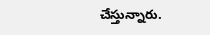చేస్తున్నారు.